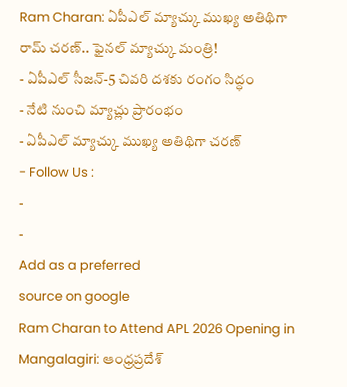Ram Charan: ఏపీఎల్ మ్యాచ్కు ముఖ్య అతిథిగా రామ్ చరణ్.. ఫైనల్ మ్యాచ్కు మంత్రి!
- ఏపీఎల్ సీజన్-5 చివరి దశకు రంగం సిద్ధం
- నేటి నుంచి మ్యాచ్లు ప్రారంభం
- ఏపీఎల్ మ్యాచ్కు ముఖ్య అతిథిగా చరణ్
- Follow Us :
-
-
Add as a preferred
source on google
Ram Charan to Attend APL 2026 Opening in Mangalagiri: ఆంధ్రప్రదేశ్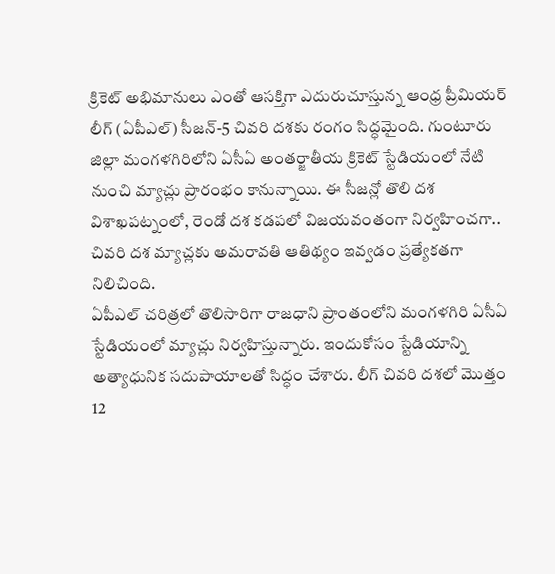క్రికెట్ అభిమానులు ఎంతో ఆసక్తిగా ఎదురుచూస్తున్న ఆంధ్ర ప్రీమియర్ లీగ్ (ఏపీఎల్) సీజన్-5 చివరి దశకు రంగం సిద్ధమైంది. గుంటూరు జిల్లా మంగళగిరిలోని ఏసీఏ అంతర్జాతీయ క్రికెట్ స్టేడియంలో నేటి నుంచి మ్యాచ్లు ప్రారంభం కానున్నాయి. ఈ సీజన్లో తొలి దశ విశాఖపట్నంలో, రెండో దశ కడపలో విజయవంతంగా నిర్వహించగా.. చివరి దశ మ్యాచ్లకు అమరావతి ఆతిథ్యం ఇవ్వడం ప్రత్యేకతగా నిలిచింది.
ఏపీఎల్ చరిత్రలో తొలిసారిగా రాజధాని ప్రాంతంలోని మంగళగిరి ఏసీఏ స్టేడియంలో మ్యాచ్లు నిర్వహిస్తున్నారు. ఇందుకోసం స్టేడియాన్ని అత్యాధునిక సదుపాయాలతో సిద్ధం చేశారు. లీగ్ చివరి దశలో మొత్తం 12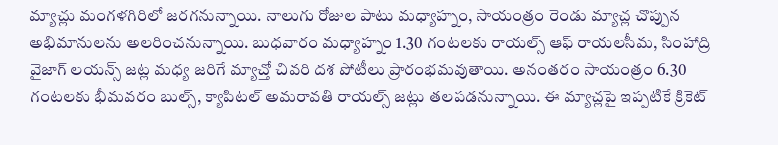మ్యాచ్లు మంగళగిరిలో జరగనున్నాయి. నాలుగు రోజుల పాటు మధ్యాహ్నం, సాయంత్రం రెండు మ్యాచ్ల చొప్పున అభిమానులను అలరించనున్నాయి. బుధవారం మధ్యాహ్నం 1.30 గంటలకు రాయల్స్ ఆఫ్ రాయలసీమ, సింహాద్రి వైజాగ్ లయన్స్ జట్ల మధ్య జరిగే మ్యాచ్తో చివరి దశ పోటీలు ప్రారంభమవుతాయి. అనంతరం సాయంత్రం 6.30 గంటలకు భీమవరం బుల్స్, క్యాపిటల్ అమరావతి రాయల్స్ జట్లు తలపడనున్నాయి. ఈ మ్యాచ్లపై ఇప్పటికే క్రికెట్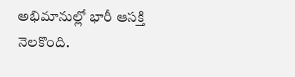అభిమానుల్లో భారీ ఆసక్తి నెలకొంది.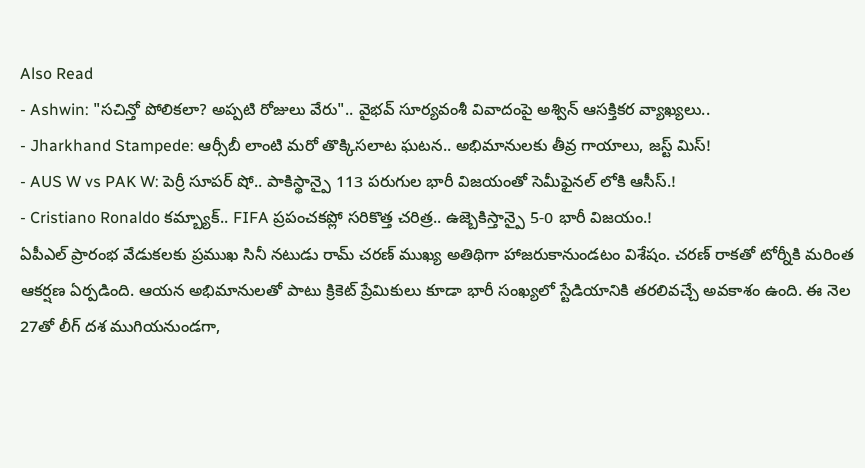Also Read
- Ashwin: "సచిన్తో పోలికలా? అప్పటి రోజులు వేరు".. వైభవ్ సూర్యవంశీ వివాదంపై అశ్విన్ ఆసక్తికర వ్యాఖ్యలు..
- Jharkhand Stampede: ఆర్సీబీ లాంటి మరో తొక్కిసలాట ఘటన.. అభిమానులకు తీవ్ర గాయాలు, జస్ట్ మిస్!
- AUS W vs PAK W: పెర్రీ సూపర్ షో.. పాకిస్థాన్పై 113 పరుగుల భారీ విజయంతో సెమీఫైనల్ లోకి ఆసీస్.!
- Cristiano Ronaldo కమ్బ్యాక్.. FIFA ప్రపంచకప్లో సరికొత్త చరిత్ర.. ఉజ్బెకిస్తాన్పై 5-0 భారీ విజయం.!
ఏపీఎల్ ప్రారంభ వేడుకలకు ప్రముఖ సినీ నటుడు రామ్ చరణ్ ముఖ్య అతిథిగా హాజరుకానుండటం విశేషం. చరణ్ రాకతో టోర్నీకి మరింత ఆకర్షణ ఏర్పడింది. ఆయన అభిమానులతో పాటు క్రికెట్ ప్రేమికులు కూడా భారీ సంఖ్యలో స్టేడియానికి తరలివచ్చే అవకాశం ఉంది. ఈ నెల 27తో లీగ్ దశ ముగియనుండగా,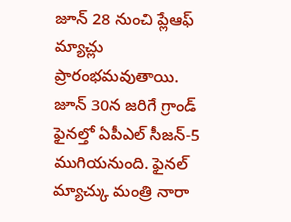జూన్ 28 నుంచి ప్లేఆఫ్ మ్యాచ్లు ప్రారంభమవుతాయి. జూన్ 30న జరిగే గ్రాండ్ ఫైనల్తో ఏపీఎల్ సీజన్-5 ముగియనుంది. ఫైనల్ మ్యాచ్కు మంత్రి నారా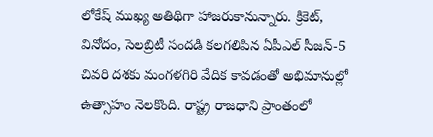లోకేష్ ముఖ్య అతిథిగా హాజరుకానున్నారు. క్రికెట్, వినోదం, సెలబ్రిటీ సందడి కలగలిపిన ఏపీఎల్ సీజన్-5 చివరి దశకు మంగళగిరి వేదిక కావడంతో అభిమానుల్లో ఉత్సాహం నెలకొంది. రాష్ట్ర రాజధాని ప్రాంతంలో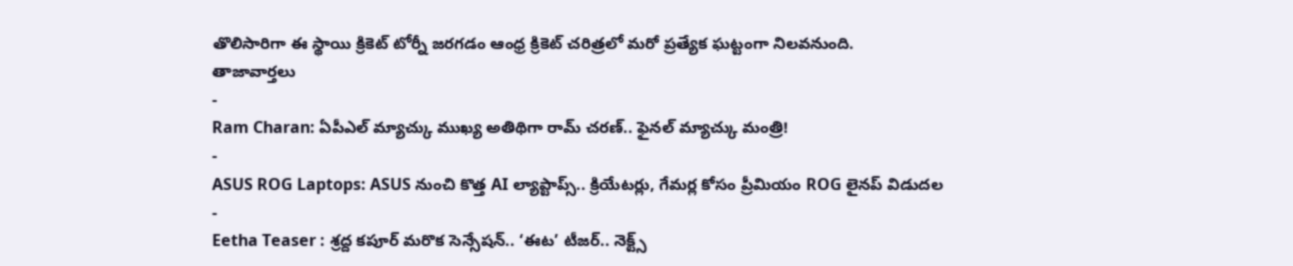తొలిసారిగా ఈ స్థాయి క్రికెట్ టోర్నీ జరగడం ఆంధ్ర క్రికెట్ చరిత్రలో మరో ప్రత్యేక ఘట్టంగా నిలవనుంది.
తాజావార్తలు
-
Ram Charan: ఏపీఎల్ మ్యాచ్కు ముఖ్య అతిథిగా రామ్ చరణ్.. ఫైనల్ మ్యాచ్కు మంత్రి!
-
ASUS ROG Laptops: ASUS నుంచి కొత్త AI ల్యాప్టాప్స్.. క్రియేటర్లు, గేమర్ల కోసం ప్రీమియం ROG లైనప్ విడుదల
-
Eetha Teaser : శ్రద్ద కపూర్ మరొక సెన్సేషన్.. ‘ఈట’ టీజర్.. నెక్ట్స్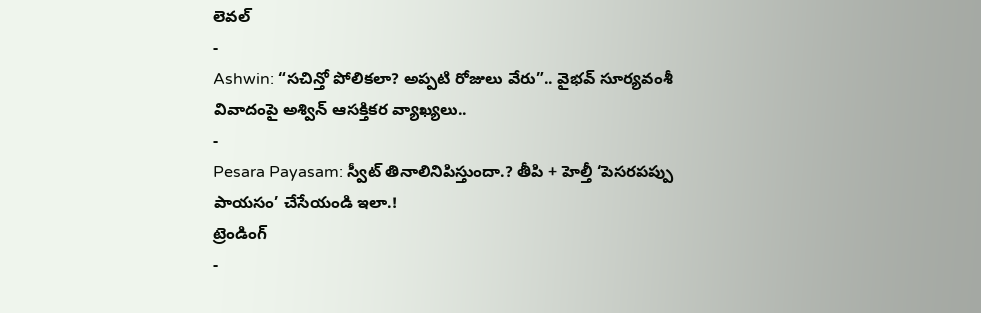లెవల్
-
Ashwin: “సచిన్తో పోలికలా? అప్పటి రోజులు వేరు”.. వైభవ్ సూర్యవంశీ వివాదంపై అశ్విన్ ఆసక్తికర వ్యాఖ్యలు..
-
Pesara Payasam: స్వీట్ తినాలినిపిస్తుందా.? తీపి + హెల్తీ ‘పెసరపప్పు పాయసం’ చేసేయండి ఇలా.!
ట్రెండింగ్
-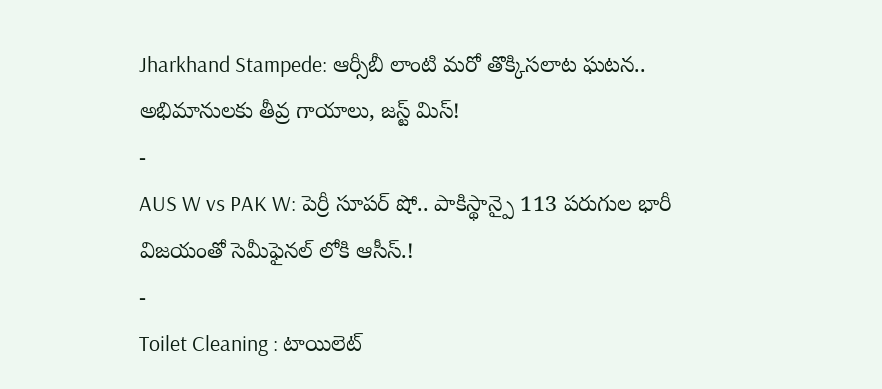Jharkhand Stampede: ఆర్సీబీ లాంటి మరో తొక్కిసలాట ఘటన.. అభిమానులకు తీవ్ర గాయాలు, జస్ట్ మిస్!
-
AUS W vs PAK W: పెర్రీ సూపర్ షో.. పాకిస్థాన్పై 113 పరుగుల భారీ విజయంతో సెమీఫైనల్ లోకి ఆసీస్.!
-
Toilet Cleaning : టాయిలెట్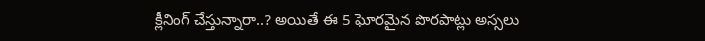క్లీనింగ్ చేస్తున్నారా..? అయితే ఈ 5 ఘోరమైన పొరపాట్లు అస్సలు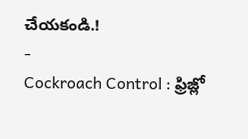చేయకండి.!
-
Cockroach Control : ఫ్రిజ్లో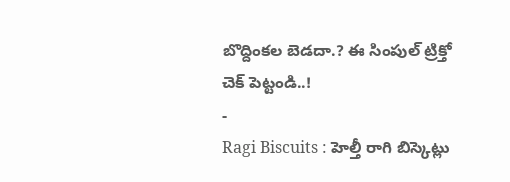బొద్దింకల బెడదా.? ఈ సింపుల్ ట్రిక్తో చెక్ పెట్టండి..!
-
Ragi Biscuits : హెల్తీ రాగి బిస్కెట్లు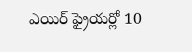ఎయిర్ ఫ్రైయర్లో 10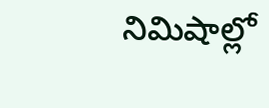నిమిషాల్లో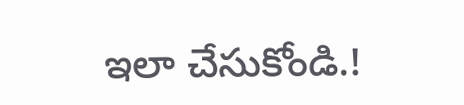ఇలా చేసుకోండి.!